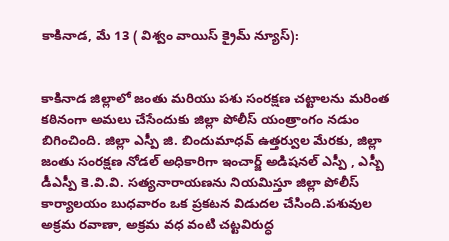కాకినాడ, మే 13 ( విశ్వం వాయిస్ క్రైమ్ న్యూస్):


కాకినాడ జిల్లాలో జంతు మరియు పశు సంరక్షణ చట్టాలను మరింత కఠినంగా అమలు చేసేందుకు జిల్లా పోలీస్ యంత్రాంగం నడుం బిగించింది. జిల్లా ఎస్పీ జి. బిందుమాధవ్ ఉత్తర్వుల మేరకు, జిల్లా జంతు సంరక్షణ నోడల్ అధికారిగా ఇంచార్జ్ అడిషనల్ ఎస్పీ , ఎస్బీ డీఎస్పీ కె.వి.వి. సత్యనారాయణను నియమిస్తూ జిల్లా పోలీస్ కార్యాలయం బుధవారం ఒక ప్రకటన విడుదల చేసింది.పశువుల అక్రమ రవాణా, అక్రమ వధ వంటి చట్టవిరుద్ధ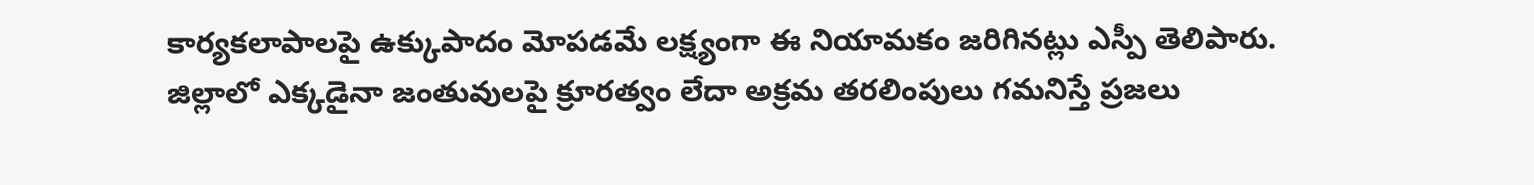కార్యకలాపాలపై ఉక్కుపాదం మోపడమే లక్ష్యంగా ఈ నియామకం జరిగినట్లు ఎస్పీ తెలిపారు. జిల్లాలో ఎక్కడైనా జంతువులపై క్రూరత్వం లేదా అక్రమ తరలింపులు గమనిస్తే ప్రజలు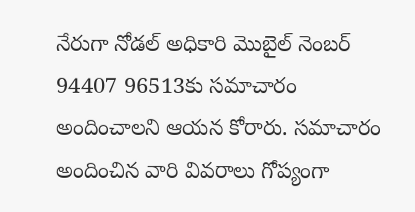నేరుగా నోడల్ అధికారి మొబైల్ నెంబర్ 94407 96513కు సమాచారం అందించాలని ఆయన కోరారు. సమాచారం అందించిన వారి వివరాలు గోప్యంగా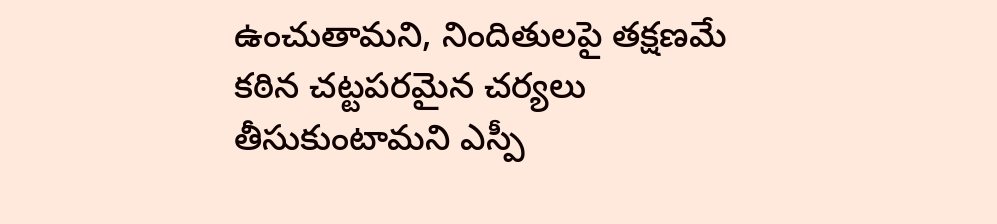ఉంచుతామని, నిందితులపై తక్షణమే కఠిన చట్టపరమైన చర్యలు తీసుకుంటామని ఎస్పీ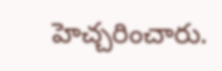హెచ్చరించారు.